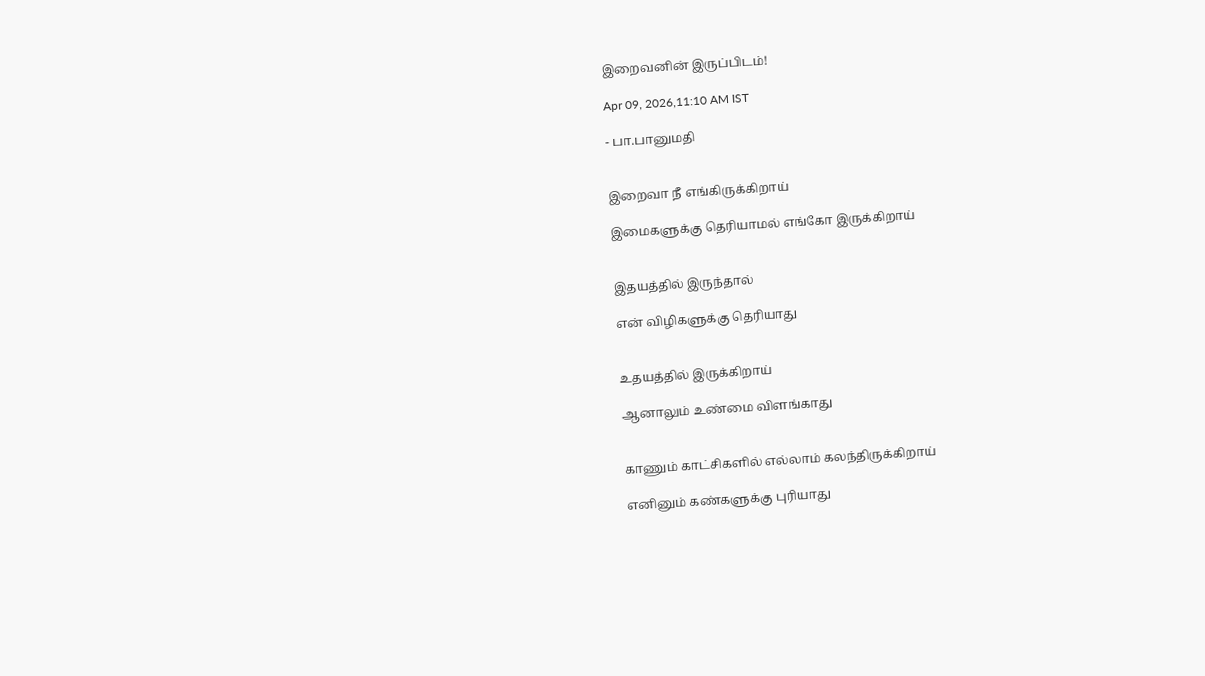இறைவனின் இருப்பிடம்!

Apr 09, 2026,11:10 AM IST

- பா.பானுமதி


இறைவா நீ எங்கிருக்கிறாய்

இமைகளுக்கு தெரியாமல் எங்கோ இருக்கிறாய்


இதயத்தில் இருந்தால்

என் விழிகளுக்கு தெரியாது


உதயத்தில் இருக்கிறாய்

ஆனாலும் உண்மை விளங்காது


காணும் காட்சிகளில் எல்லாம் கலந்திருக்கிறாய்

எனினும் கண்களுக்கு புரியாது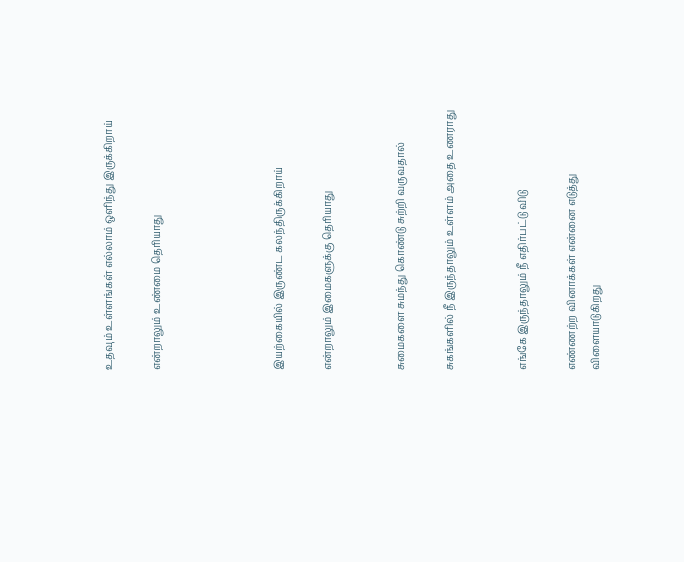உதவும் உள்ளங்கள் எல்லாம் ஒளிந்து இருக்கிறாய்

என்றாலும் உண்மை தெரியாது




இயற்கையில் இருண்ட கலந்திருக்கிறாய்

என்றாலும் இமைகளுக்கு தெரியாது


சுமைகளை சுமந்து கொண்டு சுற்றி வருவதால்

சுகங்களில் நீ இருந்தாலும் உள்ளம் அதை உணராது


எங்கே இருந்தாலும் நீ எதிர்பட்டு விடு

எண்ணற்ற வினாக்கள் என்னை எடுத்து விளையாடுகிறது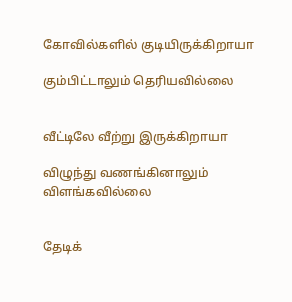கோவில்களில் குடியிருக்கிறாயா

கும்பிட்டாலும் தெரியவில்லை


வீட்டிலே வீற்று இருக்கிறாயா

விழுந்து வணங்கினாலும் விளங்கவில்லை


தேடிக்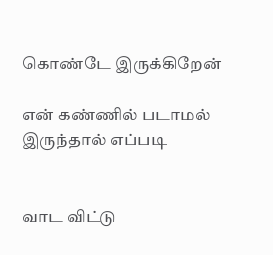கொண்டே இருக்கிறேன்

என் கண்ணில் படாமல் இருந்தால் எப்படி


வாட விட்டு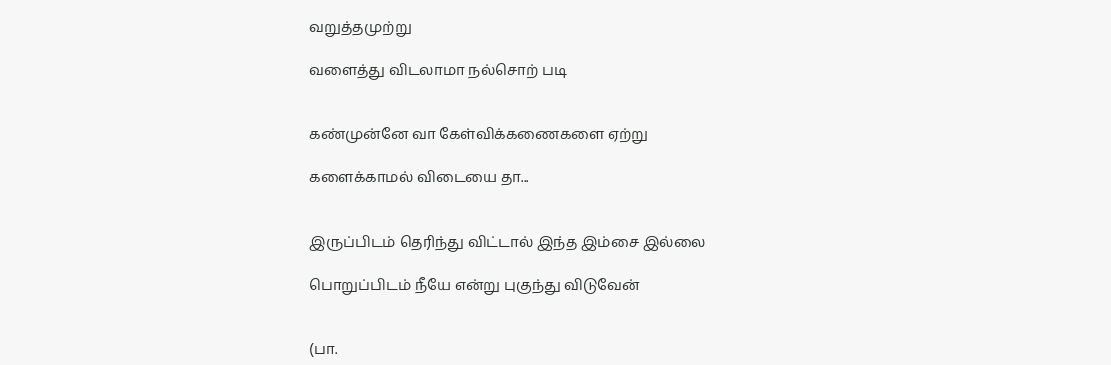வறுத்தமுற்று

வளைத்து விடலாமா நல்சொற் படி


கண்முன்னே வா கேள்விக்கணைகளை ஏற்று

களைக்காமல் விடையை தா...


இருப்பிடம் தெரிந்து விட்டால் இந்த இம்சை இல்லை

பொறுப்பிடம் நீயே என்று புகுந்து விடுவேன்


(பா.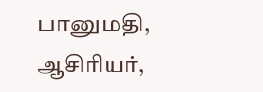பானுமதி, ஆசிரியர்,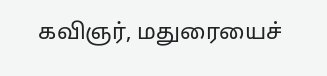கவிஞர், மதுரையைச்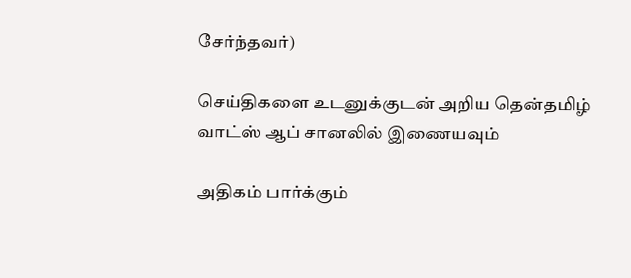சேர்ந்தவர்)

செய்திகளை உடனுக்குடன் அறிய தென்தமிழ் வாட்ஸ் ஆப் சானலில் இணையவும்

அதிகம் பார்க்கும்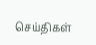செய்திகள்